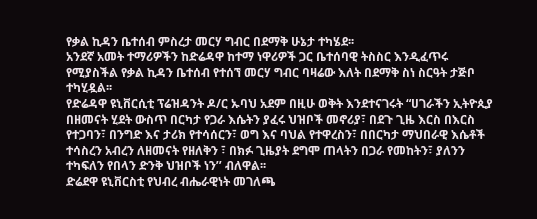የቃል ኪዳን ቤተሰብ ምስረታ መርሃ ግብር በደማቅ ሁኔታ ተካሄደ፡፡
አንደኛ አመት ተማሪዎችን ከድሬዳዋ ከተማ ነዋሪዎች ጋር ቤተሰባዊ ትስስር እንዲፈጥሩ የሚያስችል የቃል ኪዳን ቤተሰብ የተሰኘ መርሃ ግብር ባዛሬው እለት በደማቅ ስነ ስርዓት ታጅቦ ተካሂዷል፡፡
የድሬዳዋ ዩኒቨርሲቲ ፕሬዝዳንት ዶ/ር ኡባህ አደም በዚሁ ወቅት እንደተናገሩት “ሀገራችን ኢትዮጲያ በዘመናት ሂደት ውስጥ በርካታ የጋራ እሴትን ያፈሩ ህዝቦች መኖሪያ፣ በደጉ ጊዜ እርስ በእርስ የተጋባን፣ በንግድ እና ታሪክ የተሳሰርን፣ ወግ እና ባህል የተዋረስን፣ በበርካታ ማህበራዊ እሴቶች ተሳስረን አብረን ለዘመናት የዘለቅን ፣ በክፉ ጊዜያት ደግሞ ጠላትን በጋራ የመከትን፣ ያለንን ተካፍለን የበላን ድንቅ ህዝቦች ነን’’ ብለዋል፡፡
ድሬደዋ ዩኒቨርስቲ የህብረ ብሔራዊነት መገለጫ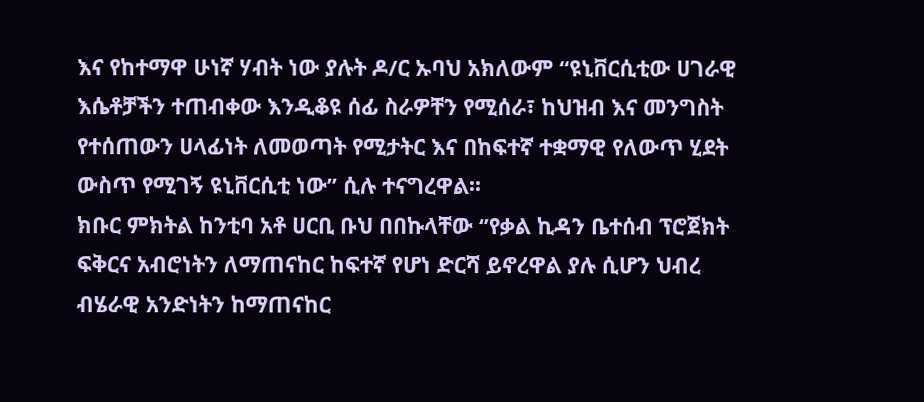እና የከተማዋ ሁነኛ ሃብት ነው ያሉት ዶ/ር ኡባህ አክለውም “ዩኒቨርሲቲው ሀገራዊ እሴቶቻችን ተጠብቀው እንዲቆዩ ሰፊ ስራዎቸን የሚሰራ፣ ከህዝብ እና መንግስት የተሰጠውን ሀላፊነት ለመወጣት የሚታትር እና በከፍተኛ ተቋማዊ የለውጥ ሂደት ውስጥ የሚገኝ ዩኒቨርሲቲ ነው’’ ሲሉ ተናግረዋል፡፡
ክቡር ምክትል ከንቲባ አቶ ሀርቢ ቡህ በበኩላቸው ‘’የቃል ኪዳን ቤተሰብ ፕሮጀክት ፍቅርና አብሮነትን ለማጠናከር ከፍተኛ የሆነ ድርሻ ይኖረዋል ያሉ ሲሆን ህብረ ብሄራዊ አንድነትን ከማጠናከር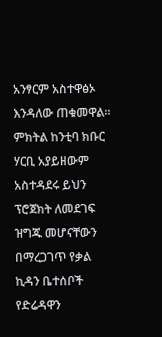አንፃርም አስተዋፅኦ እንዳለው ጠቁመዋል። ምክትል ከንቲባ ክቡር ሃርቢ አያይዘውም አስተዳደሩ ይህን ፕሮጀክት ለመደገፍ ዝግጁ መሆናቸውን በማረጋገጥ የቃል ኪዳን ቤተሰቦች የድሬዳዋን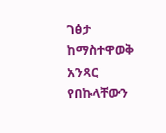ገፅታ ከማስተዋወቅ አንጻር የበኩላቸውን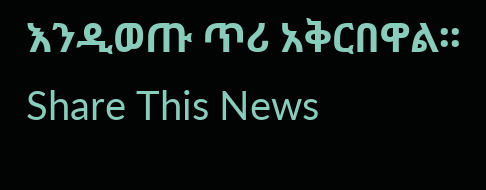እንዲወጡ ጥሪ አቅርበዋል፡፡
Share This News